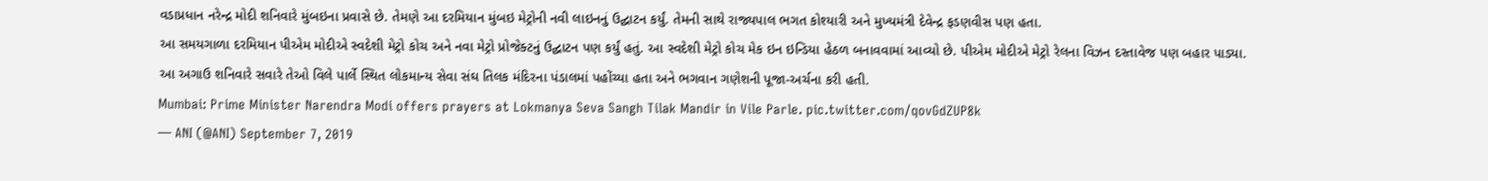વડાપ્રધાન નરેન્દ્ર મોદી શનિવારે મુંબઇના પ્રવાસે છે. તેમણે આ દરમિયાન મુંબઇ મેટ્રોની નવી લાઇનનું ઉદ્ઘાટન કર્યું. તેમની સાથે રાજ્યપાલ ભગત કોશ્યારી અને મુખ્યમંત્રી દેવેન્દ્ર ફડણવીસ પણ હતા.
આ સમયગાળા દરમિયાન પીએમ મોદીએ સ્વદેશી મેટ્રો કોચ અને નવા મેટ્રો પ્રોજેક્ટનું ઉદ્ઘાટન પણ કર્યું હતું. આ સ્વદેશી મેટ્રો કોચ મેક ઇન ઇન્ડિયા હેઠળ બનાવવામાં આવ્યો છે. પીએમ મોદીએ મેટ્રો રેલના વિઝન દસ્તાવેજ પણ બહાર પાડ્યા.
આ અગાઉ શનિવારે સવારે તેઓ વિલે પાર્લે સ્થિત લોકમાન્ય સેવા સંઘ તિલક મંદિરના પંડાલમાં પહોંચ્યા હતા અને ભગવાન ગણેશની પૂજા-અર્ચના કરી હતી.
Mumbai: Prime Minister Narendra Modi offers prayers at Lokmanya Seva Sangh Tilak Mandir in Vile Parle. pic.twitter.com/qovGdZUP8k
— ANI (@ANI) September 7, 2019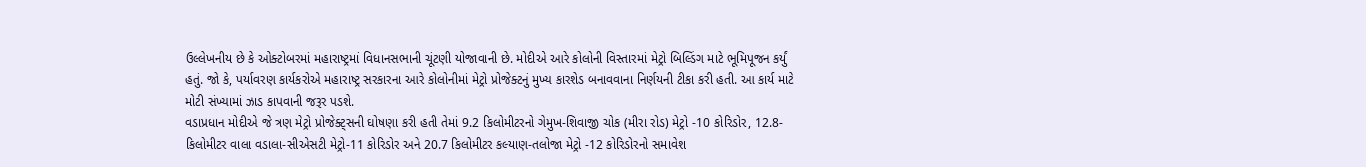ઉલ્લેખનીય છે કે ઓક્ટોબરમાં મહારાષ્ટ્રમાં વિધાનસભાની ચૂંટણી યોજાવાની છે. મોદીએ આરે કોલોની વિસ્તારમાં મેટ્રો બિલ્ડિંગ માટે ભૂમિપૂજન કર્યું હતું. જો કે, પર્યાવરણ કાર્યકરોએ મહારાષ્ટ્ર સરકારના આરે કોલોનીમાં મેટ્રો પ્રોજેક્ટનું મુખ્ય કારશેડ બનાવવાના નિર્ણયની ટીકા કરી હતી. આ કાર્ય માટે મોટી સંખ્યામાં ઝાડ કાપવાની જરૂર પડશે.
વડાપ્રધાન મોદીએ જે ત્રણ મેટ્રો પ્રોજેક્ટ્સની ઘોષણા કરી હતી તેમાં 9.2 કિલોમીટરનો ગેમુખ-શિવાજી ચોક (મીરા રોડ) મેટ્રો -10 કોરિડોર, 12.8-કિલોમીટર વાલા વડાલા-સીએસટી મેટ્રો-11 કોરિડોર અને 20.7 કિલોમીટર કલ્યાણ-તલોજા મેટ્રો -12 કોરિડોરનો સમાવેશ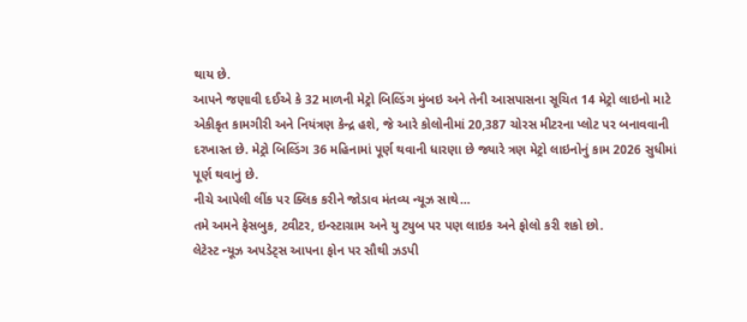થાય છે.
આપને જણાવી દઈએ કે 32 માળની મેટ્રો બિલ્ડિંગ મુંબઇ અને તેની આસપાસના સૂચિત 14 મેટ્રો લાઇનો માટે એકીકૃત કામગીરી અને નિયંત્રણ કેન્દ્ર હશે, જે આરે કોલોનીમાં 20,387 ચોરસ મીટરના પ્લોટ પર બનાવવાની દરખાસ્ત છે. મેટ્રો બિલ્ડિંગ 36 મહિનામાં પૂર્ણ થવાની ધારણા છે જ્યારે ત્રણ મેટ્રો લાઇનોનું કામ 2026 સુધીમાં પૂર્ણ થવાનું છે.
નીચે આપેલી લીંક પર ક્લિક કરીને જોડાવ મંતવ્ય ન્યૂઝ સાથે…
તમે અમને ફેસબુક, ટ્વીટર, ઇન્સ્ટાગ્રામ અને યુ ટ્યુબ પર પણ લાઇક અને ફોલો કરી શકો છો.
લેટેસ્ટ ન્યૂઝ અપડેટ્સ આપના ફોન પર સૌથી ઝડપી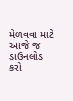મેળવવા માટે આજે જ ડાઉનલોડ કરો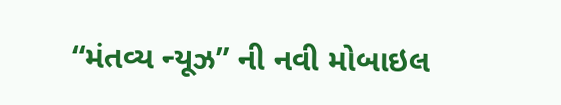“મંતવ્ય ન્યૂઝ” ની નવી મોબાઇલ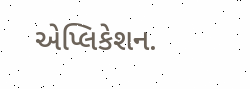એપ્લિકેશન.